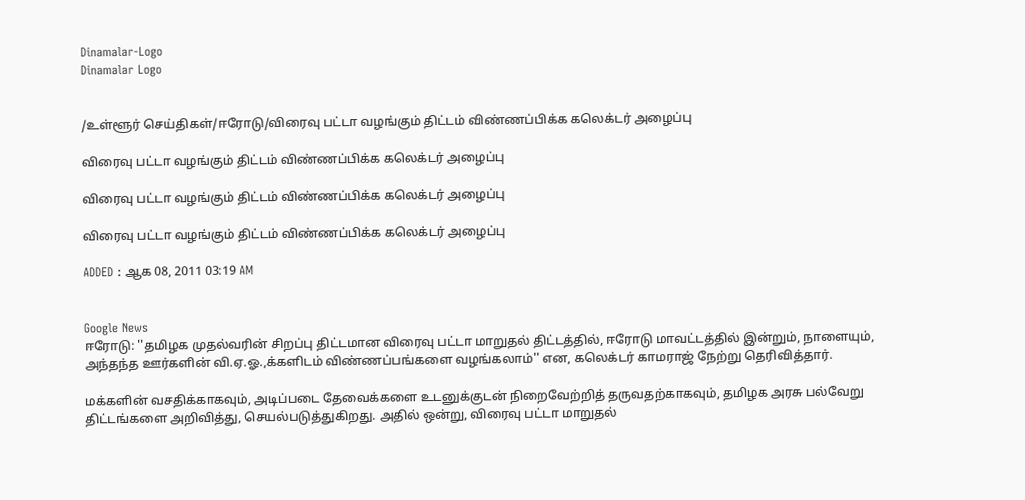Dinamalar-Logo
Dinamalar Logo


/உள்ளூர் செய்திகள்/ஈரோடு/விரைவு பட்டா வழங்கும் திட்டம் விண்ணப்பிக்க கலெக்டர் அழைப்பு

விரைவு பட்டா வழங்கும் திட்டம் விண்ணப்பிக்க கலெக்டர் அழைப்பு

விரைவு பட்டா வழங்கும் திட்டம் விண்ணப்பிக்க கலெக்டர் அழைப்பு

விரைவு பட்டா வழங்கும் திட்டம் விண்ணப்பிக்க கலெக்டர் அழைப்பு

ADDED : ஆக 08, 2011 03:19 AM


Google News
ஈரோடு: ''தமிழக முதல்வரின் சிறப்பு திட்டமான விரைவு பட்டா மாறுதல் திட்டத்தில், ஈரோடு மாவட்டத்தில் இன்றும், நாளையும், அந்தந்த ஊர்களின் வி.ஏ.ஓ.,க்களிடம் விண்ணப்பங்களை வழங்கலாம்'' என, கலெக்டர் காமராஜ் நேற்று தெரிவித்தார்.

மக்களின் வசதிக்காகவும், அடிப்படை தேவைக்களை உடனுக்குடன் நிறைவேற்றித் தருவதற்காகவும், தமிழக அரசு பல்வேறு திட்டங்களை அறிவித்து, செயல்படுத்துகிறது. அதில் ஒன்று, விரைவு பட்டா மாறுதல்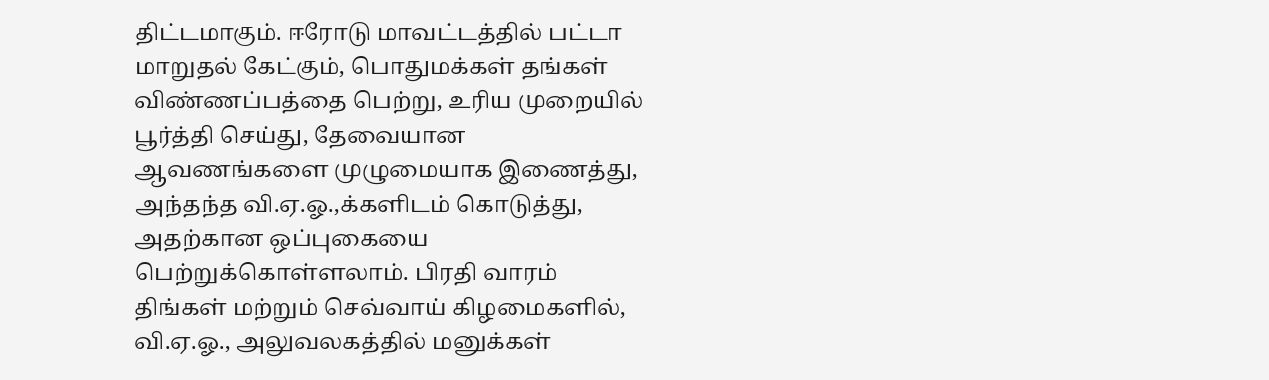திட்டமாகும். ஈரோடு மாவட்டத்தில் பட்டா மாறுதல் கேட்கும், பொதுமக்கள் தங்கள் விண்ணப்பத்தை பெற்று, உரிய முறையில் பூர்த்தி செய்து, தேவையான ஆவணங்களை முழுமையாக இணைத்து, அந்தந்த வி.ஏ.ஓ.,க்களிடம் கொடுத்து, அதற்கான ஒப்புகையை பெற்றுக்கொள்ளலாம். பிரதி வாரம் திங்கள் மற்றும் செவ்வாய் கிழமைகளில், வி.ஏ.ஓ., அலுவலகத்தில் மனுக்கள்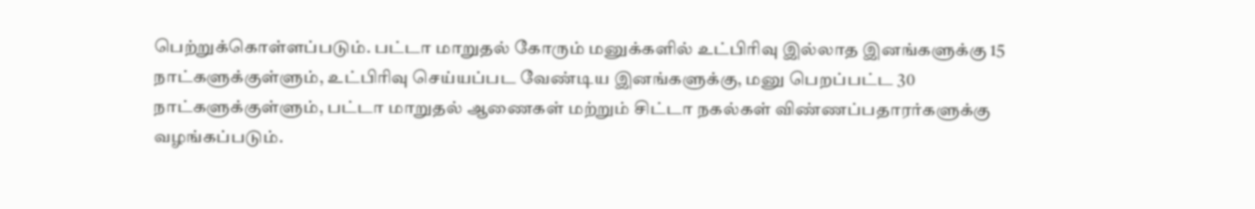பெற்றுக்கொள்ளப்படும். பட்டா மாறுதல் கோரும் மனுக்களில் உட்பிரிவு இல்லாத இனங்களுக்கு 15 நாட்களுக்குள்ளும், உட்பிரிவு செய்யப்பட வேண்டிய இனங்களுக்கு, மனு பெறப்பட்ட 30 நாட்களுக்குள்ளும், பட்டா மாறுதல் ஆணைகள் மற்றும் சிட்டா நகல்கள் விண்ணப்பதாரர்களுக்கு வழங்கப்படும்.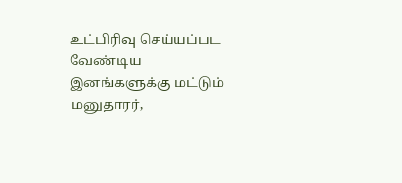உட்பிரிவு செய்யப்பட வேண்டிய இனங்களுக்கு மட்டும் மனுதாரர்,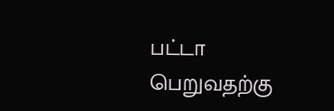பட்டா பெறுவதற்கு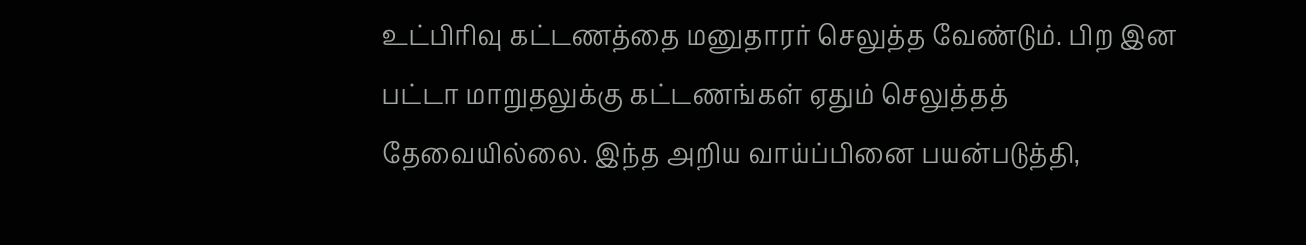உட்பிரிவு கட்டணத்தை மனுதாரர் செலுத்த வேண்டும். பிற இன பட்டா மாறுதலுக்கு கட்டணங்கள் ஏதும் செலுத்தத் தேவையில்லை. இந்த அறிய வாய்ப்பினை பயன்படுத்தி,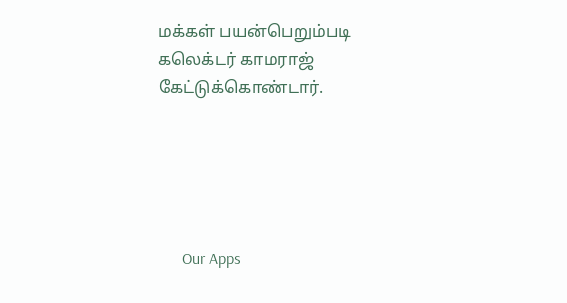மக்கள் பயன்பெறும்படி கலெக்டர் காமராஜ் கேட்டுக்கொண்டார்.





      Our Apps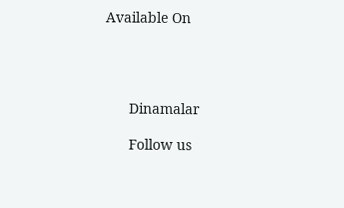Available On




      Dinamalar

      Follow us